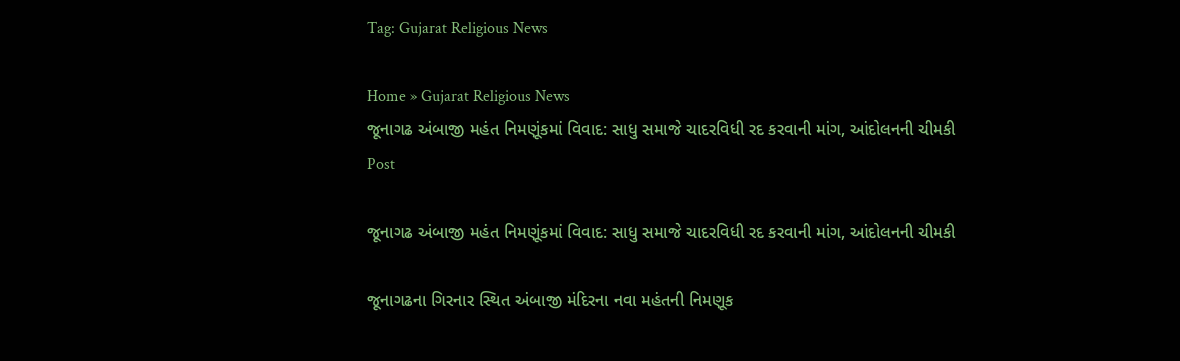Tag: Gujarat Religious News

Home » Gujarat Religious News
જૂનાગઢ અંબાજી મહંત નિમણૂંકમાં વિવાદ: સાધુ સમાજે ચાદરવિધી રદ કરવાની માંગ, આંદોલનની ચીમકી
Post

જૂનાગઢ અંબાજી મહંત નિમણૂંકમાં વિવાદ: સાધુ સમાજે ચાદરવિધી રદ કરવાની માંગ, આંદોલનની ચીમકી

જૂનાગઢના ગિરનાર સ્થિત અંબાજી મંદિરના નવા મહંતની નિમણૂક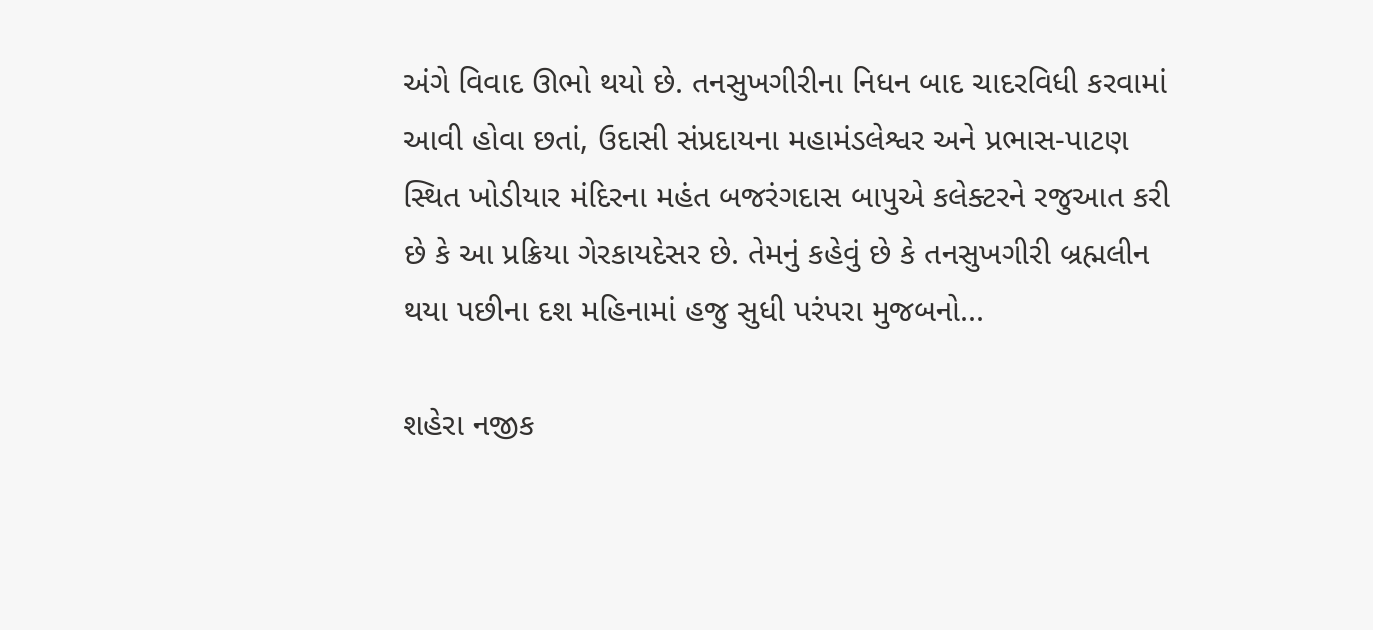અંગે વિવાદ ઊભો થયો છે. તનસુખગીરીના નિધન બાદ ચાદરવિધી કરવામાં આવી હોવા છતાં, ઉદાસી સંપ્રદાયના મહામંડલેશ્વર અને પ્રભાસ-પાટણ સ્થિત ખોડીયાર મંદિરના મહંત બજરંગદાસ બાપુએ કલેક્ટરને રજુઆત કરી છે કે આ પ્રક્રિયા ગેરકાયદેસર છે. તેમનું કહેવું છે કે તનસુખગીરી બ્રહ્મલીન થયા પછીના દશ મહિનામાં હજુ સુધી પરંપરા મુજબનો...

શહેરા નજીક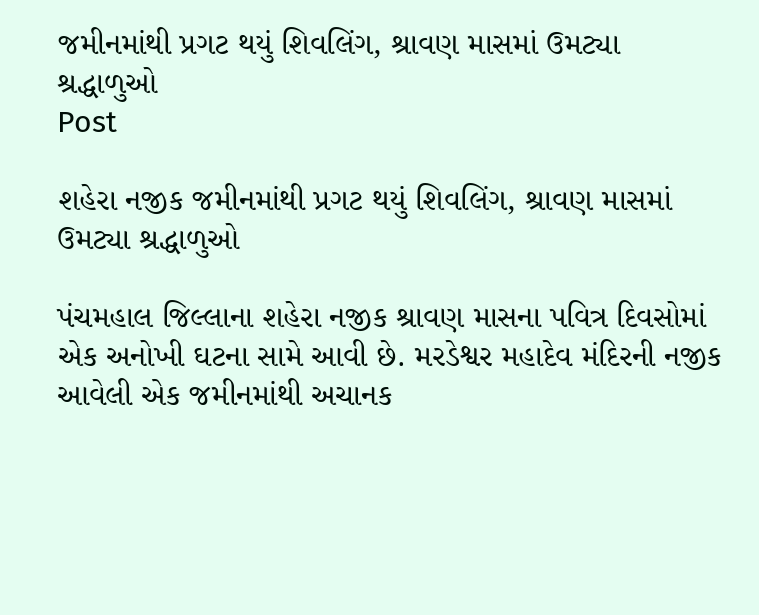જમીનમાંથી પ્રગટ થયું શિવલિંગ, શ્રાવણ માસમાં ઉમટ્યા શ્રદ્ધાળુઓ
Post

શહેરા નજીક જમીનમાંથી પ્રગટ થયું શિવલિંગ, શ્રાવણ માસમાં ઉમટ્યા શ્રદ્ધાળુઓ

પંચમહાલ જિલ્લાના શહેરા નજીક શ્રાવણ માસના પવિત્ર દિવસોમાં એક અનોખી ઘટના સામે આવી છે. મરડેશ્વર મહાદેવ મંદિરની નજીક આવેલી એક જમીનમાંથી અચાનક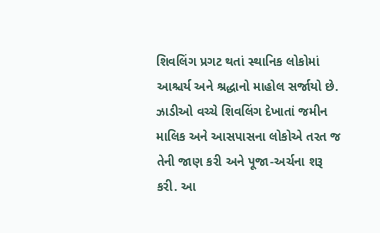શિવલિંગ પ્રગટ થતાં સ્થાનિક લોકોમાં આશ્ચર્ય અને શ્રદ્ધાનો માહોલ સર્જાયો છે. ઝાડીઓ વચ્ચે શિવલિંગ દેખાતાં જમીન માલિક અને આસપાસના લોકોએ તરત જ તેની જાણ કરી અને પૂજા-અર્ચના શરૂ કરી. આ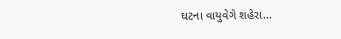ઘટના વાયુવેગે શહેરા...